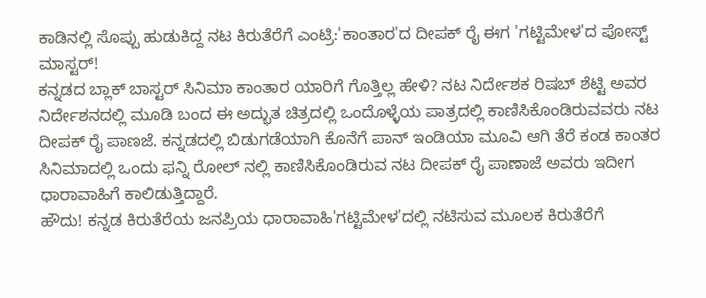ಕಾಡಿನಲ್ಲಿ ಸೊಪ್ಪು ಹುಡುಕಿದ್ದ ನಟ ಕಿರುತೆರೆಗೆ ಎಂಟ್ರಿ:'ಕಾಂತಾರ'ದ ದೀಪಕ್ ರೈ ಈಗ 'ಗಟ್ಟಿಮೇಳ'ದ ಪೋಸ್ಟ್ ಮಾಸ್ಟರ್!
ಕನ್ನಡದ ಬ್ಲಾಕ್ ಬಾಸ್ಟರ್ ಸಿನಿಮಾ ಕಾಂತಾರ ಯಾರಿಗೆ ಗೊತ್ತಿಲ್ಲ ಹೇಳಿ? ನಟ ನಿರ್ದೇಶಕ ರಿಷಬ್ ಶೆಟ್ಟಿ ಅವರ ನಿರ್ದೇಶನದಲ್ಲಿ ಮೂಡಿ ಬಂದ ಈ ಅದ್ಭುತ ಚಿತ್ರದಲ್ಲಿ ಒಂದೊಳ್ಳೆಯ ಪಾತ್ರದಲ್ಲಿ ಕಾಣಿಸಿಕೊಂಡಿರುವವರು ನಟ ದೀಪಕ್ ರೈ ಪಾಣಜೆ. ಕನ್ನಡದಲ್ಲಿ ಬಿಡುಗಡೆಯಾಗಿ ಕೊನೆಗೆ ಪಾನ್ ಇಂಡಿಯಾ ಮೂವಿ ಆಗಿ ತೆರೆ ಕಂಡ ಕಾಂತರ ಸಿನಿಮಾದಲ್ಲಿ ಒಂದು ಫನ್ನಿ ರೋಲ್ ನಲ್ಲಿ ಕಾಣಿಸಿಕೊಂಡಿರುವ ನಟ ದೀಪಕ್ ರೈ ಪಾಣಾಜೆ ಅವರು ಇದೀಗ ಧಾರಾವಾಹಿಗೆ ಕಾಲಿಡುತ್ತಿದ್ದಾರೆ.
ಹೌದು! ಕನ್ನಡ ಕಿರುತೆರೆಯ ಜನಪ್ರಿಯ ಧಾರಾವಾಹಿ'ಗಟ್ಟಿಮೇಳ'ದಲ್ಲಿ ನಟಿಸುವ ಮೂಲಕ ಕಿರುತೆರೆಗೆ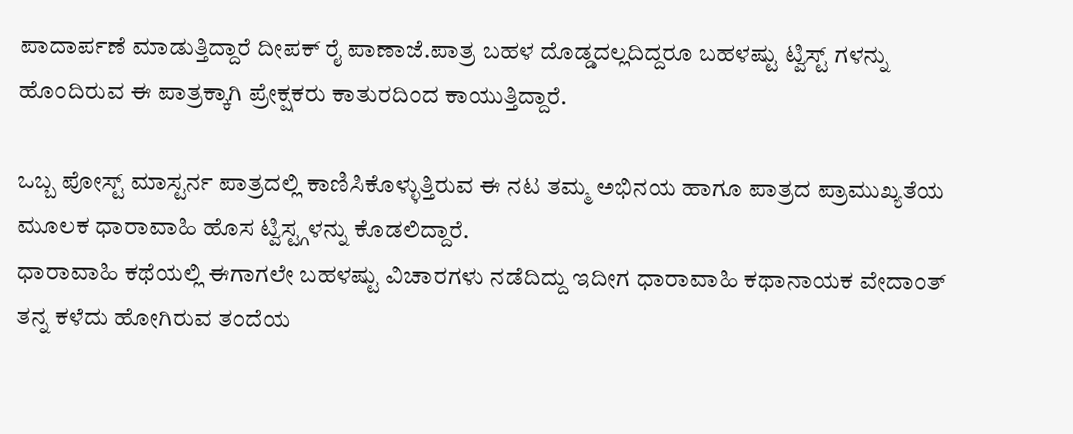ಪಾದಾರ್ಪಣೆ ಮಾಡುತ್ತಿದ್ದಾರೆ ದೀಪಕ್ ರೈ ಪಾಣಾಜೆ.ಪಾತ್ರ ಬಹಳ ದೊಡ್ಡದಲ್ಲದಿದ್ದರೂ ಬಹಳಷ್ಟು ಟ್ವಿಸ್ಟ್ ಗಳನ್ನು ಹೊಂದಿರುವ ಈ ಪಾತ್ರಕ್ಕಾಗಿ ಪ್ರೇಕ್ಷಕರು ಕಾತುರದಿಂದ ಕಾಯುತ್ತಿದ್ದಾರೆ.

ಒಬ್ಬ ಪೋಸ್ಟ್ ಮಾಸ್ಟರ್ನ ಪಾತ್ರದಲ್ಲಿ ಕಾಣಿಸಿಕೊಳ್ಳುತ್ತಿರುವ ಈ ನಟ ತಮ್ಮ ಅಭಿನಯ ಹಾಗೂ ಪಾತ್ರದ ಪ್ರಾಮುಖ್ಯತೆಯ ಮೂಲಕ ಧಾರಾವಾಹಿ ಹೊಸ ಟ್ವಿಸ್ಟ್ಗಳನ್ನು ಕೊಡಲಿದ್ದಾರೆ.
ಧಾರಾವಾಹಿ ಕಥೆಯಲ್ಲಿ ಈಗಾಗಲೇ ಬಹಳಷ್ಟು ವಿಚಾರಗಳು ನಡೆದಿದ್ದು ಇದೀಗ ಧಾರಾವಾಹಿ ಕಥಾನಾಯಕ ವೇದಾಂತ್ ತನ್ನ ಕಳೆದು ಹೋಗಿರುವ ತಂದೆಯ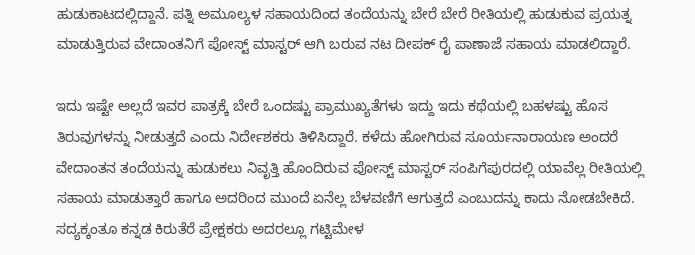ಹುಡುಕಾಟದಲ್ಲಿದ್ದಾನೆ. ಪತ್ನಿ ಅಮೂಲ್ಯಳ ಸಹಾಯದಿಂದ ತಂದೆಯನ್ನು ಬೇರೆ ಬೇರೆ ರೀತಿಯಲ್ಲಿ ಹುಡುಕುವ ಪ್ರಯತ್ನ ಮಾಡುತ್ತಿರುವ ವೇದಾಂತನಿಗೆ ಪೋಸ್ಟ್ ಮಾಸ್ಟರ್ ಆಗಿ ಬರುವ ನಟ ದೀಪಕ್ ರೈ ಪಾಣಾಜೆ ಸಹಾಯ ಮಾಡಲಿದ್ದಾರೆ.

ಇದು ಇಷ್ಟೇ ಅಲ್ಲದೆ ಇವರ ಪಾತ್ರಕ್ಕೆ ಬೇರೆ ಒಂದಷ್ಟು ಪ್ರಾಮುಖ್ಯತೆಗಳು ಇದ್ದು ಇದು ಕಥೆಯಲ್ಲಿ ಬಹಳಷ್ಟು ಹೊಸ ತಿರುವುಗಳನ್ನು ನೀಡುತ್ತದೆ ಎಂದು ನಿರ್ದೇಶಕರು ತಿಳಿಸಿದ್ದಾರೆ. ಕಳೆದು ಹೋಗಿರುವ ಸೂರ್ಯನಾರಾಯಣ ಅಂದರೆ ವೇದಾಂತನ ತಂದೆಯನ್ನು ಹುಡುಕಲು ನಿವೃತ್ತಿ ಹೊಂದಿರುವ ಪೋಸ್ಟ್ ಮಾಸ್ಟರ್ ಸಂಪಿಗೆಪುರದಲ್ಲಿ ಯಾವೆಲ್ಲ ರೀತಿಯಲ್ಲಿ ಸಹಾಯ ಮಾಡುತ್ತಾರೆ ಹಾಗೂ ಅದರಿಂದ ಮುಂದೆ ಏನೆಲ್ಲ ಬೆಳವಣಿಗೆ ಆಗುತ್ತದೆ ಎಂಬುದನ್ನು ಕಾದು ನೋಡಬೇಕಿದೆ.
ಸದ್ಯಕ್ಕಂತೂ ಕನ್ನಡ ಕಿರುತೆರೆ ಪ್ರೇಕ್ಷಕರು ಅದರಲ್ಲೂ ಗಟ್ಟಿಮೇಳ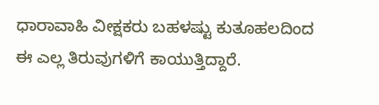ಧಾರಾವಾಹಿ ವೀಕ್ಷಕರು ಬಹಳಷ್ಟು ಕುತೂಹಲದಿಂದ ಈ ಎಲ್ಲ ತಿರುವುಗಳಿಗೆ ಕಾಯುತ್ತಿದ್ದಾರೆ.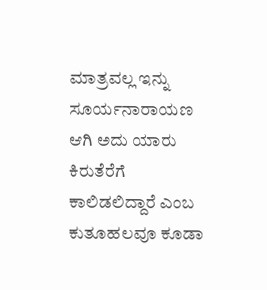ಮಾತ್ರವಲ್ಲ ಇನ್ನು ಸೂರ್ಯನಾರಾಯಣ ಆಗಿ ಅದು ಯಾರು ಕಿರುತೆರೆಗೆ ಕಾಲಿಡಲಿದ್ದಾರೆ ಎಂಬ ಕುತೂಹಲವೂ ಕೂಡಾ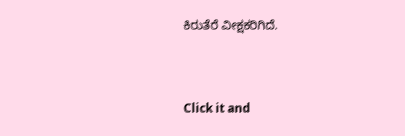ಕಿರುತೆರೆ ವೀಕ್ಷಕರಿಗಿದೆ.


Click it and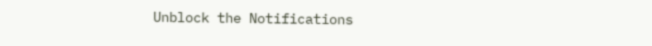Unblock the Notifications